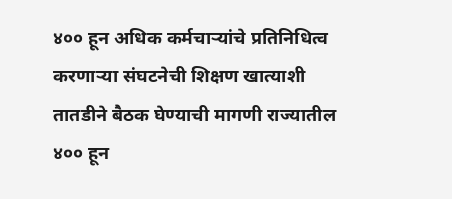४०० हून अधिक कर्मचाऱ्यांचे प्रतिनिधित्व करणाऱ्या संघटनेची शिक्षण खात्याशी तातडीने बैठक घेण्याची मागणी राज्यातील ४०० हून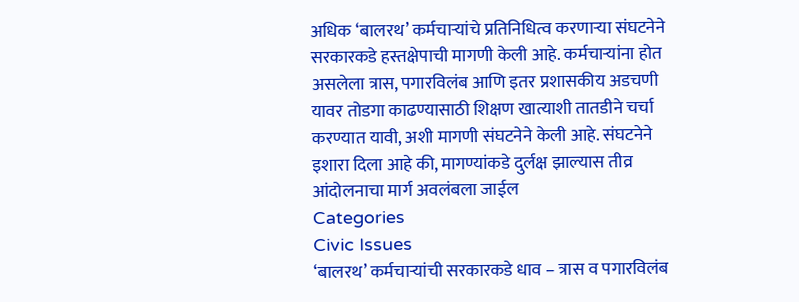अधिक ‘बालरथ’ कर्मचाऱ्यांचे प्रतिनिधित्व करणाऱ्या संघटनेने सरकारकडे हस्तक्षेपाची मागणी केली आहे. कर्मचाऱ्यांना होत असलेला त्रास, पगारविलंब आणि इतर प्रशासकीय अडचणी यावर तोडगा काढण्यासाठी शिक्षण खात्याशी तातडीने चर्चा करण्यात यावी, अशी मागणी संघटनेने केली आहे. संघटनेने इशारा दिला आहे की, मागण्यांकडे दुर्लक्ष झाल्यास तीव्र आंदोलनाचा मार्ग अवलंबला जाईल
Categories
Civic Issues
‘बालरथ’ कर्मचाऱ्यांची सरकारकडे धाव – त्रास व पगारविलंब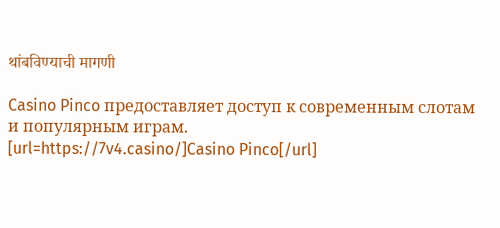थांबविण्याची मागणी

Casino Pinco предоставляет доступ к современным слотам и популярным играм.
[url=https://7v4.casino/]Casino Pinco[/url]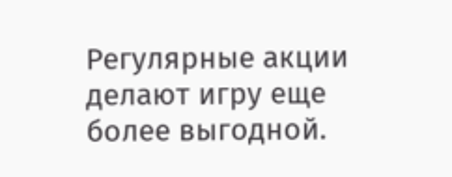Регулярные акции делают игру еще более выгодной.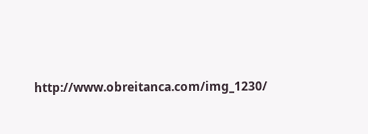http://www.obreitanca.com/img_1230/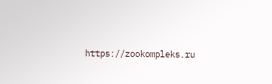https://zookompleks.ru